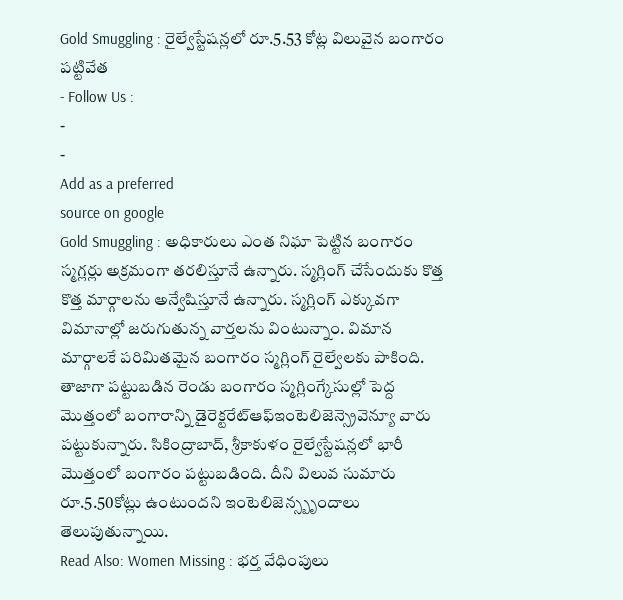Gold Smuggling : రైల్వేస్టేషన్లలో రూ.5.53 కోట్ల విలువైన బంగారం పట్టివేత
- Follow Us :
-
-
Add as a preferred
source on google
Gold Smuggling : అధికారులు ఎంత నిఘా పెట్టిన బంగారం స్మగ్లర్లు అక్రమంగా తరలిస్తూనే ఉన్నారు. స్మగ్లింగ్ చేసేందుకు కొత్త కొత్త మార్గాలను అన్వేషిస్తూనే ఉన్నారు. స్మగ్లింగ్ ఎక్కువగా విమానాల్లో జరుగుతున్న వార్తలను వింటున్నాం. విమాన మార్గాలకే పరిమితమైన బంగారం స్మగ్లింగ్ రైల్వేలకు పాకింది. తాజాగా పట్టుబడిన రెండు బంగారం స్మగ్లింగ్కేసుల్లో పెద్ద మొత్తంలో బంగారాన్ని డైరెక్టరేట్ఆఫ్ఇంటెలిజెన్స్రెవెన్యూ వారు పట్టుకున్నారు. సికింద్రాబాద్, శ్రీకాకుళం రైల్వేస్టేషన్లలో భారీ మొత్తంలో బంగారం పట్టుబడింది. దీని విలువ సుమారు రూ.5.50కోట్లు ఉంటుందని ఇంటెలిజెన్స్బృందాలు తెలుపుతున్నాయి.
Read Also: Women Missing : భర్త వేధింపులు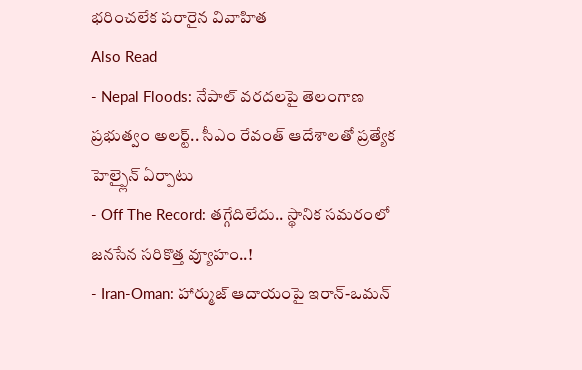భరించలేక పరారైన వివాహిత
Also Read
- Nepal Floods: నేపాల్ వరదలపై తెలంగాణ ప్రభుత్వం అలర్ట్.. సీఎం రేవంత్ ఆదేశాలతో ప్రత్యేక హెల్ప్లైన్ ఏర్పాటు
- Off The Record: తగ్గేదిలేదు.. స్థానిక సమరంలో జనసేన సరికొత్త వ్యూహం..!
- Iran-Oman: హార్ముజ్ ఆదాయంపై ఇరాన్-ఒమన్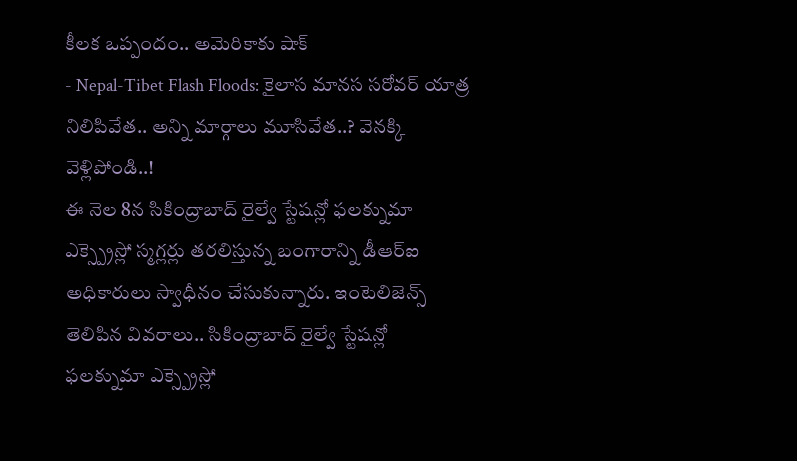కీలక ఒప్పందం.. అమెరికాకు షాక్
- Nepal-Tibet Flash Floods: కైలాస మానస సరోవర్ యాత్ర నిలిపివేత.. అన్ని మార్గాలు మూసివేత..? వెనక్కి వెళ్లిపోండి..!
ఈ నెల 8న సికింద్రాబాద్ రైల్వే స్టేషన్లో ఫలక్నుమా ఎక్స్ప్రెస్లో స్మగ్లర్లు తరలిస్తున్న బంగారాన్ని డీఆర్ఐ అధికారులు స్వాధీనం చేసుకున్నారు. ఇంటెలిజెన్స్ తెలిపిన వివరాలు.. సికింద్రాబాద్ రైల్వే స్టేషన్లో ఫలక్నుమా ఎక్స్ప్రెస్లో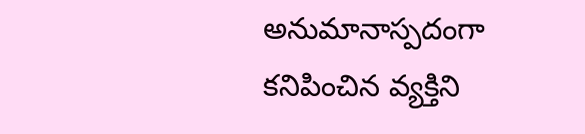అనుమానాస్పదంగా కనిపించిన వ్యక్తిని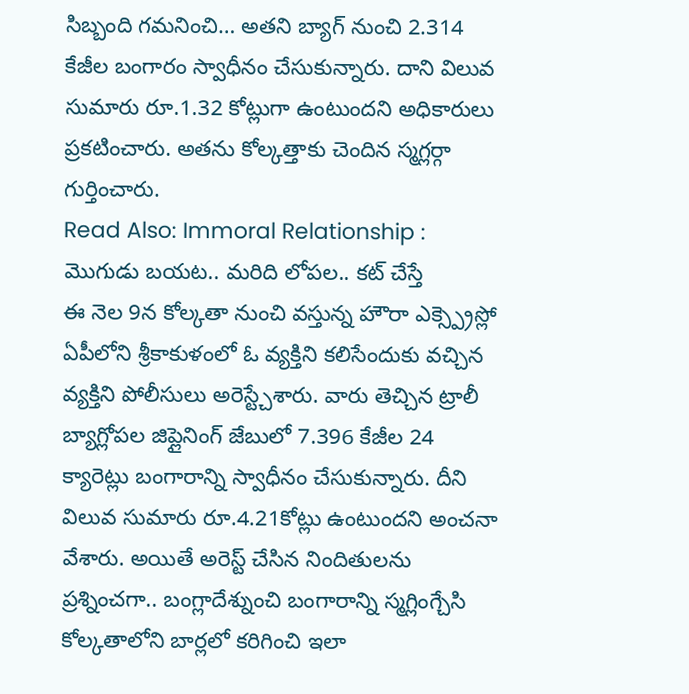సిబ్బంది గమనించి… అతని బ్యాగ్ నుంచి 2.314 కేజీల బంగారం స్వాధీనం చేసుకున్నారు. దాని విలువ సుమారు రూ.1.32 కోట్లుగా ఉంటుందని అధికారులు ప్రకటించారు. అతను కోల్కత్తాకు చెందిన స్మగ్లర్గా గుర్తించారు.
Read Also: Immoral Relationship : మొగుడు బయట.. మరిది లోపల.. కట్ చేస్తే
ఈ నెల 9న కోల్కతా నుంచి వస్తున్న హౌరా ఎక్స్ప్రెస్లో ఏపీలోని శ్రీకాకుళంలో ఓ వ్యక్తిని కలిసేందుకు వచ్చిన వ్యక్తిని పోలీసులు అరెస్ట్చేశారు. వారు తెచ్చిన ట్రాలీ బ్యాగ్లోపల జిప్లైనింగ్ జేబులో 7.396 కేజీల 24 క్యారెట్లు బంగారాన్ని స్వాధీనం చేసుకున్నారు. దీని విలువ సుమారు రూ.4.21కోట్లు ఉంటుందని అంచనా వేశారు. అయితే అరెస్ట్ చేసిన నిందితులను ప్రశ్నించగా.. బంగ్లాదేశ్నుంచి బంగారాన్ని స్మగ్లింగ్చేసి కోల్కతాలోని బార్లలో కరిగించి ఇలా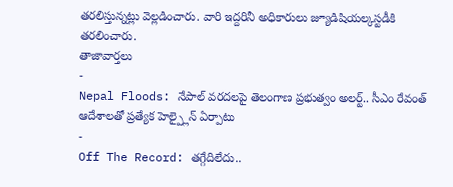తరలిస్తున్నట్లు వెల్లడించారు. వారి ఇద్దరినీ అధికారులు జ్యూడిషియల్కస్టడీకి తరలించారు.
తాజావార్తలు
-
Nepal Floods: నేపాల్ వరదలపై తెలంగాణ ప్రభుత్వం అలర్ట్.. సీఎం రేవంత్ ఆదేశాలతో ప్రత్యేక హెల్ప్లైన్ ఏర్పాటు
-
Off The Record: తగ్గేదిలేదు..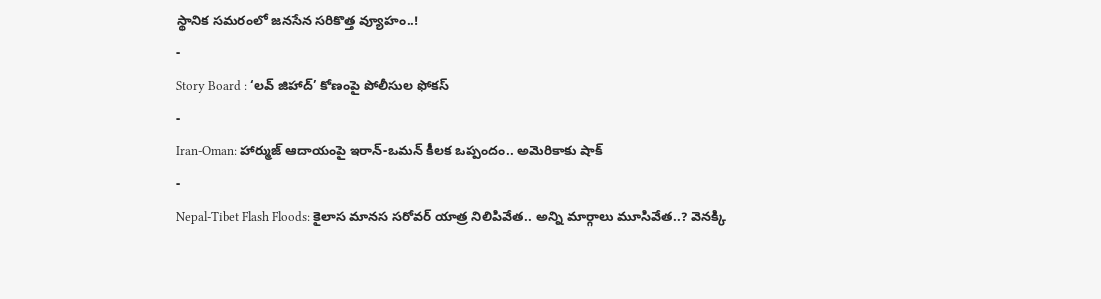స్థానిక సమరంలో జనసేన సరికొత్త వ్యూహం..!
-
Story Board : ‘లవ్ జిహాద్’ కోణంపై పోలీసుల ఫోకస్
-
Iran-Oman: హార్ముజ్ ఆదాయంపై ఇరాన్-ఒమన్ కీలక ఒప్పందం.. అమెరికాకు షాక్
-
Nepal-Tibet Flash Floods: కైలాస మానస సరోవర్ యాత్ర నిలిపివేత.. అన్ని మార్గాలు మూసివేత..? వెనక్కి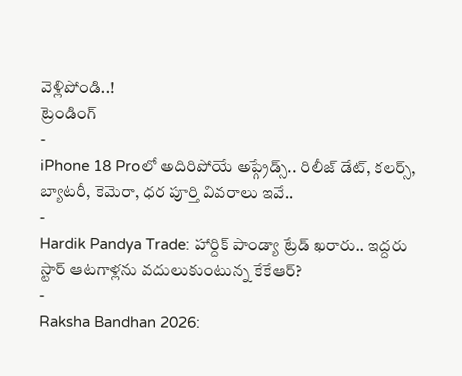వెళ్లిపోండి..!
ట్రెండింగ్
-
iPhone 18 Proలో అదిరిపోయే అప్గ్రేడ్స్.. రిలీజ్ డేట్, కలర్స్, బ్యాటరీ, కెమెరా, ధర పూర్తి వివరాలు ఇవే..
-
Hardik Pandya Trade: హార్దిక్ పాండ్యా ట్రేడ్ ఖరారు.. ఇద్దరు స్టార్ ఆటగాళ్లను వదులుకుంటున్న కేకేఆర్?
-
Raksha Bandhan 2026: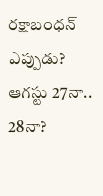రక్షాబంధన్ ఎప్పుడు? ఆగస్టు 27నా.. 28నా?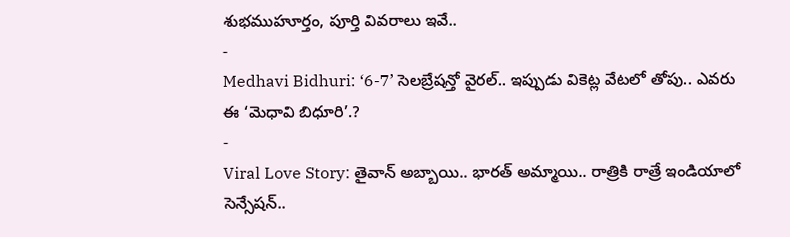శుభముహూర్తం, పూర్తి వివరాలు ఇవే..
-
Medhavi Bidhuri: ‘6-7’ సెలబ్రేషన్తో వైరల్.. ఇప్పుడు వికెట్ల వేటలో తోపు.. ఎవరు ఈ ‘మెధావి బిధూరి’.?
-
Viral Love Story: తైవాన్ అబ్బాయి.. భారత్ అమ్మాయి.. రాత్రికి రాత్రే ఇండియాలో సెన్సేషన్..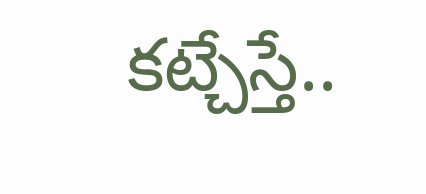కట్చేస్తే..